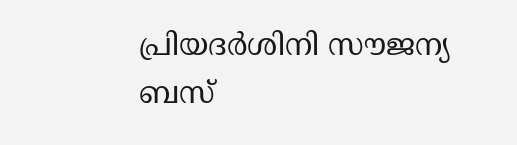പ്രിയദർശിനി സൗജന്യ ബസ്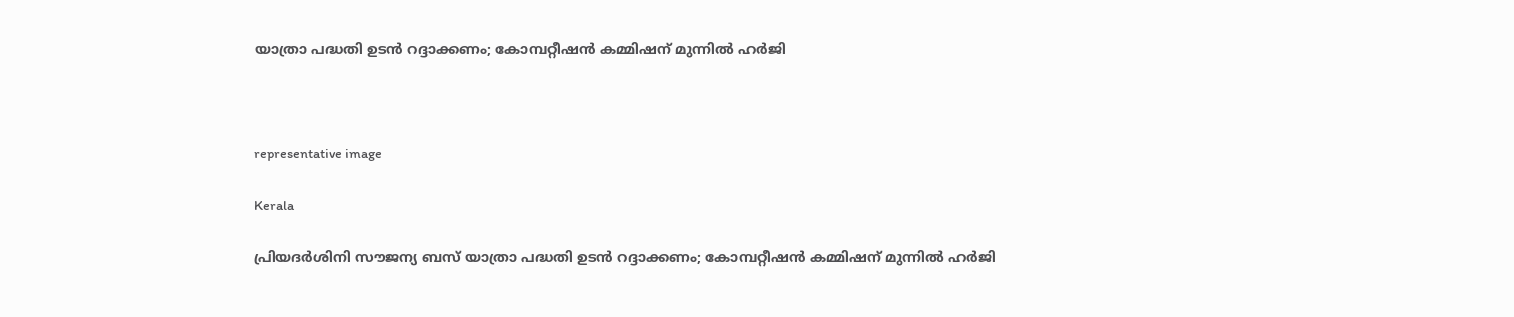യാത്രാ പദ്ധതി ഉടൻ റദ്ദാക്കണം; കോമ്പറ്റീഷൻ കമ്മിഷന് മുന്നിൽ ഹർജി



representative image

Kerala

പ്രിയദർശിനി സൗജന്യ ബസ് യാത്രാ പദ്ധതി ഉടൻ റദ്ദാക്കണം; കോമ്പറ്റീഷൻ കമ്മിഷന് മുന്നിൽ ഹർജി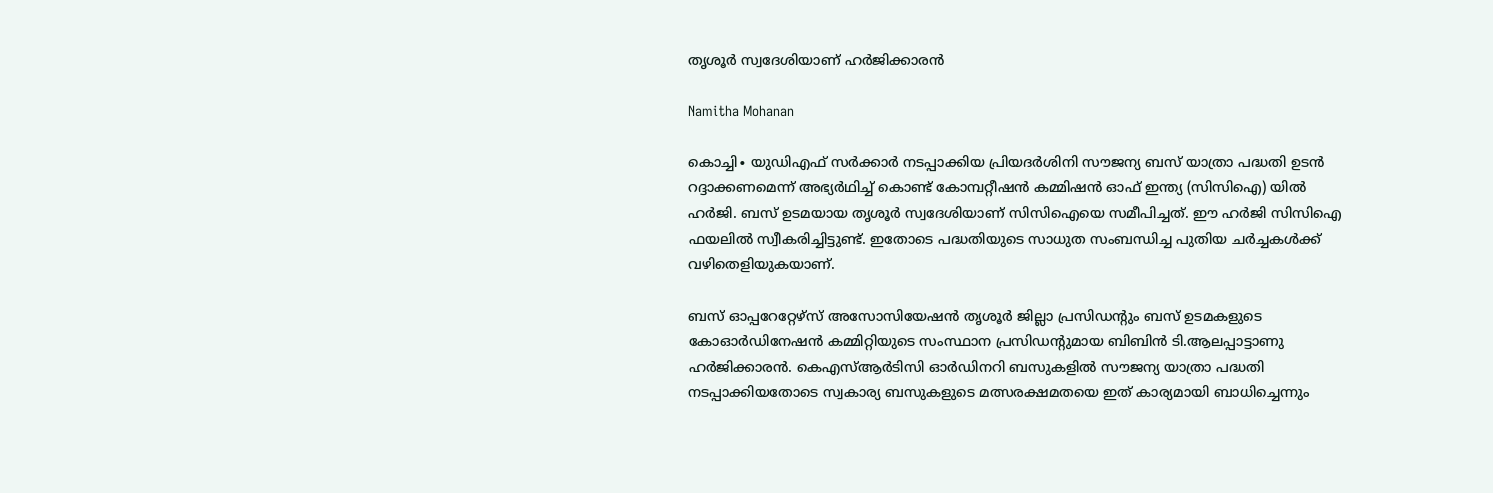തൃശൂർ സ്വദേശിയാണ് ഹർജിക്കാരൻ

Namitha Mohanan

കൊച്ചി∙ യുഡിഎഫ് സർക്കാർ നടപ്പാക്കിയ പ്രിയദർശിനി സൗജന്യ ബസ് യാത്രാ പദ്ധതി ഉടൻ റദ്ദാക്കണമെന്ന് അഭ്യർഥിച്ച് കൊണ്ട് കോമ്പറ്റീഷൻ കമ്മിഷൻ ഓഫ് ഇന്ത്യ (സിസിഐ) യിൽ ഹർജി. ബസ് ഉടമയായ തൃശൂർ സ്വദേശിയാണ് സിസിഐയെ സമീപിച്ചത്. ഈ ഹർജി സിസിഐ ഫയലിൽ സ്വീകരിച്ചിട്ടുണ്ട്. ഇതോടെ പദ്ധതിയുടെ സാധുത സംബന്ധിച്ച പുതിയ ചർച്ചകൾക്ക് വഴിതെളിയുകയാണ്.

ബസ് ഓപ്പറേറ്റേഴ്സ് അസോസിയേഷൻ തൃശൂർ ജില്ലാ പ്രസിഡന്‍റും ബസ് ഉടമകളുടെ കോഓർഡിനേഷൻ കമ്മിറ്റിയുടെ സംസ്ഥാന പ്രസിഡന്‍റുമായ ബിബിൻ ടി.ആലപ്പാട്ടാണു ഹർജിക്കാരൻ‌. കെഎസ്ആർടിസി ഓർഡിനറി ബസുകളിൽ സൗജന്യ യാത്രാ പദ്ധതി നടപ്പാക്കിയതോടെ സ്വകാര്യ ബസുകളുടെ മത്സരക്ഷമതയെ ഇത് കാര്യമായി ബാധിച്ചെന്നും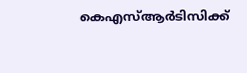കെഎസ്ആർടിസിക്ക്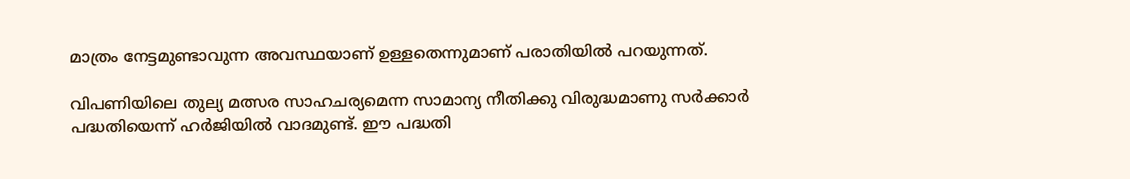മാത്രം നേട്ടമുണ്ടാവുന്ന അവസ്ഥയാണ് ഉള്ളതെന്നുമാണ് പരാതിയിൽ പറയുന്നത്.

വിപണിയിലെ തുല്യ മത്സര സാഹചര്യമെന്ന സാമാന്യ നീതിക്കു വിരുദ്ധമാണു സർക്കാർ പദ്ധതിയെന്ന് ഹർജിയിൽ വാദമുണ്ട്. ഈ പദ്ധതി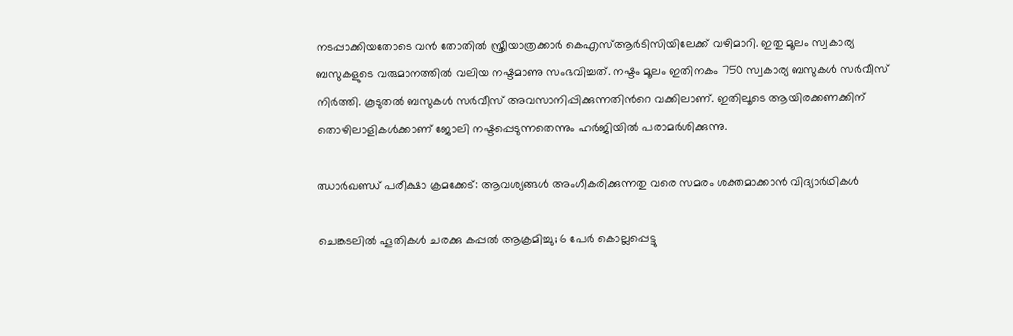നടപ്പാക്കിയതോടെ വൻ തോതിൽ സ്ത്രീയാത്രക്കാർ കെഎസ്ആർടിസിയിലേക്ക് വഴിമാറി. ഇതു മൂലം സ്വകാര്യ ബസുകളുടെ വരുമാനത്തിൽ വലിയ നഷ്ടമാണു സംഭവിച്ചത്. നഷ്ടം മൂലം ഇതിനകം 750 സ്വകാര്യ ബസുകൾ സർവീസ് നിർത്തി. കൂടുതൽ ബസുകൾ സർവീസ് അവസാനിപ്പിക്കുന്നതിന്‍റെ വക്കിലാണ്. ഇതിലൂടെ ആയിരക്കണക്കിന് തൊഴിലാളികൾക്കാണ് ജോലി നഷ്ടപ്പെടുന്നതെന്നും ഹർജിയിൽ പരാമർശിക്കുന്നു.

ഝാർഖണ്ഡ് പരീക്ഷാ ക്രമക്കേട്: ആവശ‍്യങ്ങൾ അംഗീകരിക്കുന്നതു വരെ സമരം ശക്തമാക്കാൻ വിദ‍്യാർഥികൾ

ചെങ്കടലിൽ ഹൂതികൾ ചരക്കു കപ്പൽ ആക്രമിച്ചു; 6 പേർ കൊല്ലപ്പെട്ടു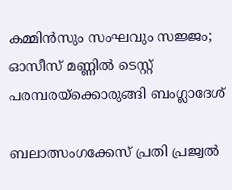കമ്മിൻസും സംഘവും സജ്ജം; ഓസീസ് മണ്ണിൽ ടെസ്റ്റ് പരമ്പരയ്ക്കൊരുങ്ങി ബംഗ്ലാദേശ്

ബലാത്സംഗക്കേസ് പ്രതി പ്രജ്വൽ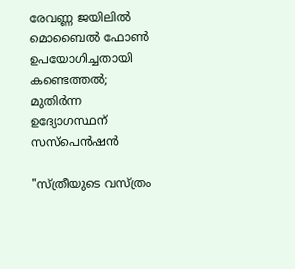രേവണ്ണ ജയിലിൽ മൊബൈൽ ഫോൺ ഉപയോഗിച്ചതായി കണ്ടെത്തൽ; മുതിർന്ന ഉദ‍്യോഗസ്ഥന് സസ്പെൻഷൻ

"സ്ത്രീയുടെ വസ്ത്രം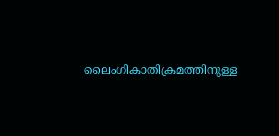ലൈംഗികാതിക്രമത്തിനുള്ള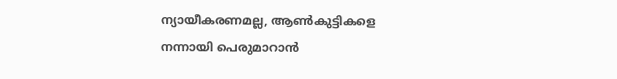ന്യായീകരണമല്ല, ആൺകുട്ടികളെ നന്നായി പെരുമാറാൻ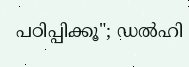പഠിപ്പിക്കൂ"; ഡൽഹി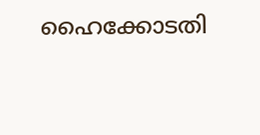ഹൈക്കോടതി